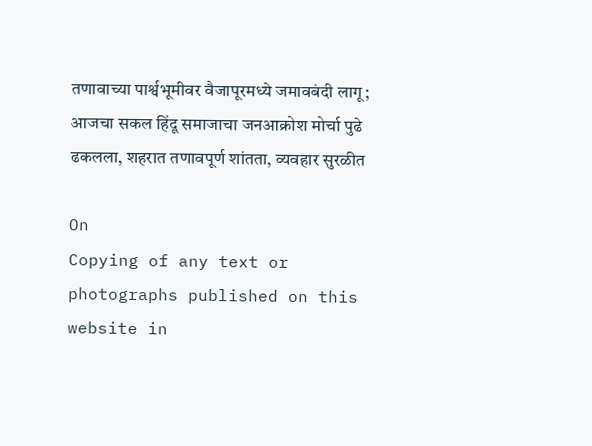तणावाच्या पार्श्वभूमीवर वैजापूरमध्ये जमावबंदी लागू; आजचा सकल हिंदू समाजाचा जनआक्रोश मोर्चा पुढे ढकलला, शहरात तणावपूर्ण शांतता, व्यवहार सुरळीत

On
Copying of any text or photographs published on this website in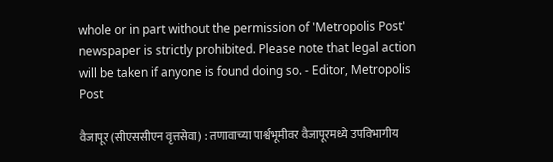whole or in part without the permission of 'Metropolis Post' newspaper is strictly prohibited. Please note that legal action will be taken if anyone is found doing so. - Editor, Metropolis Post

वैजापूर (सीएससीएन वृत्तसेवा) : तणावाच्या पार्श्वभूमीवर वैजापूरमध्ये उपविभागीय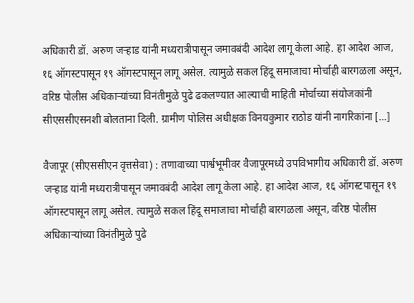अधिकारी डॉ. अरुण जऱ्हाड यांनी मध्यरात्रीपासून जमावबंदी आदेश लागू केला आहे. हा आदेश आज, १६ ऑगस्टपासून १९ ऑगस्टपासून लागू असेल. त्‍यामुळे सकल हिंदू समाजाचा मोर्चाही बारगळला असून, वरिष्ठ पोलीस अधिकाऱ्यांच्या विनंतीमुळे पुढे ढकलण्यात आल्याची माहिती मोर्चाच्या संयोजकांनी सीएससीएसनशी बोलताना दिली. ग्रामीण पोलिस अधीक्षक विनयकुमार राठोड यांनी नागरिकांना […]

वैजापूर (सीएससीएन वृत्तसेवा) : तणावाच्या पार्श्वभूमीवर वैजापूरमध्ये उपविभागीय अधिकारी डॉ. अरुण जऱ्हाड यांनी मध्यरात्रीपासून जमावबंदी आदेश लागू केला आहे. हा आदेश आज, १६ ऑगस्टपासून १९ ऑगस्टपासून लागू असेल. त्‍यामुळे सकल हिंदू समाजाचा मोर्चाही बारगळला असून, वरिष्ठ पोलीस अधिकाऱ्यांच्या विनंतीमुळे पुढे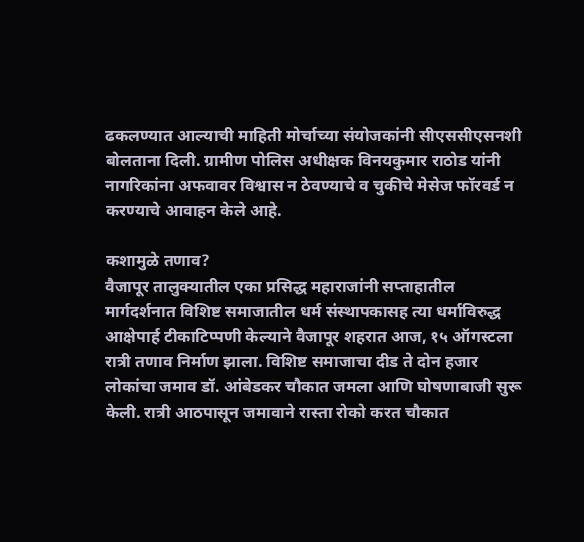ढकलण्यात आल्याची माहिती मोर्चाच्या संयोजकांनी सीएससीएसनशी बोलताना दिली. ग्रामीण पोलिस अधीक्षक विनयकुमार राठोड यांनी नागरिकांना अफवावर विश्वास न ठेवण्याचे व चुकीचे मेसेज फॉरवर्ड न करण्याचे आवाहन केले आहे.

कशामुळे तणाव?
वैजापूर तालुक्यातील एका प्रसिद्ध महाराजांनी सप्ताहातील मार्गदर्शनात विशिष्ट समाजातील धर्म संस्थापकासह त्या धर्माविरुद्ध आक्षेपार्ह टीकाटिप्पणी केल्याने वैजापूर शहरात आज, १५ ऑगस्टला रात्री तणाव निर्माण झाला. विशिष्ट समाजाचा दीड ते दोन हजार लोकांचा जमाव डॉ. आंबेडकर चौकात जमला आणि घोषणाबाजी सुरू केली. रात्री आठपासून जमावाने रास्ता रोको करत चौकात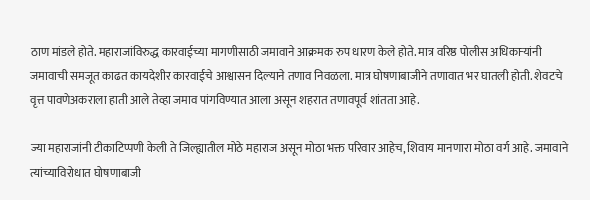ठाण मांडले होते. महाराजांविरुद्ध कारवाईच्या मागणीसाठी जमावाने आक्रमक रुप धारण केले होते. मात्र वरिष्ठ पोलीस अधिकाऱ्यांनी जमावाची समजूत काढत कायदेशीर कारवाईचे आश्वासन दिल्याने तणाव निवळला. मात्र घोषणाबाजीने तणावात भर घातली होती. शेवटचे वृत्त पावणेअकराला हाती आले तेव्हा जमाव पांगविण्यात आला असून शहरात तणावपूर्व शांतता आहे.

ज्या महाराजांनी टीकाटिप्पणी केली ते जिल्ह्यातील मोठे महाराज असून मोठा भक्त परिवार आहेच, शिवाय मानणारा मोठा वर्ग आहे. जमावाने त्यांच्याविरोधात घोषणाबाजी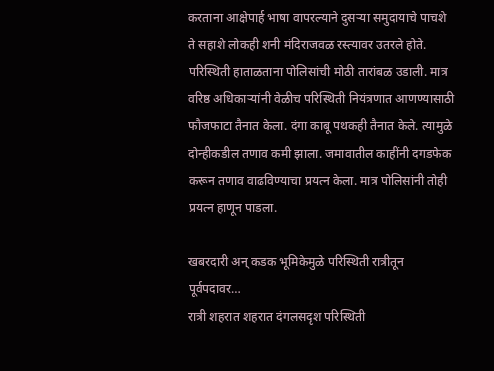करताना आक्षेपार्ह भाषा वापरल्याने दुसऱ्या समुदायाचे पाचशे ते सहाशे लोकही शनी मंदिराजवळ रस्त्यावर उतरले होते. परिस्थिती हाताळताना पोलिसांची मोठी तारांबळ उडाली. मात्र वरिष्ठ अधिकाऱ्यांनी वेळीच परिस्थिती नियंत्रणात आणण्यासाठी फौजफाटा तैनात केला. दंगा काबू पथकही तैनात केले. त्‍यामुळे दोन्हीकडील तणाव कमी झाला. जमावातील काहींनी दगडफेक करून तणाव वाढविण्याचा प्रयत्‍न केला. मात्र पोलिसांनी तोही प्रयत्‍न हाणून पाडला.

खबरदारी अन्‌ कडक भूमिकेमुळे परिस्थिती रात्रीतून पूर्वपदावर…
रात्री शहरात शहरात दंगलसदृश परिस्थिती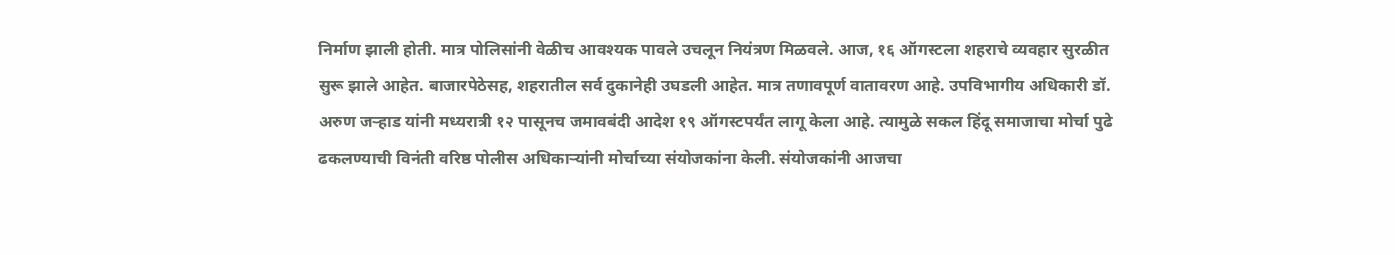निर्माण झाली होती. मात्र पोलिसांनी वेळीच आवश्यक पावले उचलून नियंत्रण मिळवले. आज, १६ ऑगस्टला शहराचे व्यवहार सुरळीत सुरू झाले आहेत. बाजारपेठेसह, शहरातील सर्व दुकानेही उघडली आहेत. मात्र तणावपूर्ण वातावरण आहे. उपविभागीय अधिकारी डॉ. अरुण जऱ्हाड यांनी मध्यरात्री १२ पासूनच जमावबंदी आदेश १९ ऑगस्टपर्यंत लागू केला आहे. त्‍यामुळे सकल हिंदू समाजाचा मोर्चा पुढे ढकलण्याची विनंती वरिष्ठ पोलीस अधिकाऱ्यांनी मोर्चाच्या संयोजकांना केली. संयोजकांनी आजचा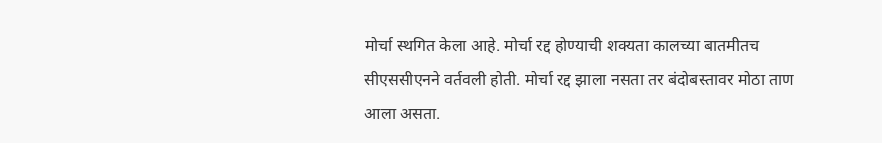मोर्चा स्थगित केला आहे. मोर्चा रद्द होण्याची शक्‍यता कालच्या बातमीतच सीएससीएनने वर्तवली होती. मोर्चा रद्द झाला नसता तर बंदोबस्तावर मोठा ताण आला असता.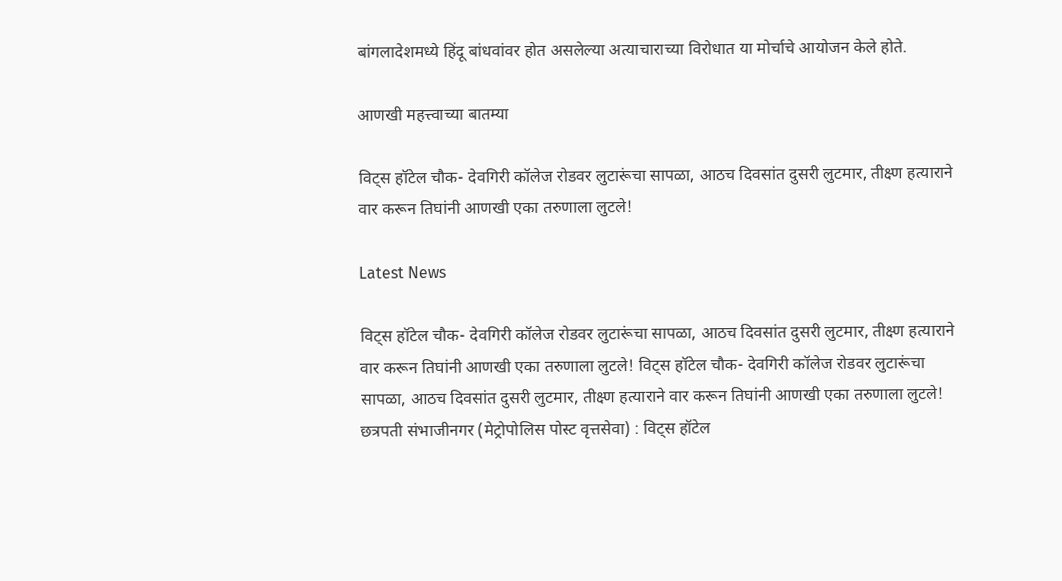बांगलादेशमध्ये हिंदू बांधवांवर होत असलेल्या अत्‍याचाराच्या विरोधात या मोर्चाचे आयोजन केले होते.

आणखी महत्त्वाच्या बातम्या

विट्स हॉटेल चौक- देवगिरी कॉलेज रोडवर लुटारूंचा सापळा, आठच दिवसांत दुसरी लुटमार, तीक्ष्ण हत्याराने वार करून तिघांनी आणखी एका तरुणाला लुटले!

Latest News

विट्स हॉटेल चौक- देवगिरी कॉलेज रोडवर लुटारूंचा सापळा, आठच दिवसांत दुसरी लुटमार, तीक्ष्ण हत्याराने वार करून तिघांनी आणखी एका तरुणाला लुटले! विट्स हॉटेल चौक- देवगिरी कॉलेज रोडवर लुटारूंचा सापळा, आठच दिवसांत दुसरी लुटमार, तीक्ष्ण हत्याराने वार करून तिघांनी आणखी एका तरुणाला लुटले!
छत्रपती संभाजीनगर (मेट्रोपोलिस पोस्ट वृत्तसेवा) : विट्स हॉटेल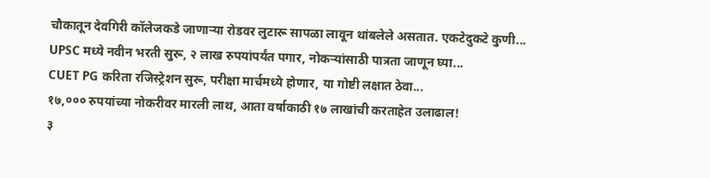चौकातून देवगिरी कॉलेजकडे जाणाऱ्या रोडवर लुटारू सापळा लावून थांबलेले असतात. एकटेदुकटे कुणी...
UPSC मध्ये नवीन भरती सुरू, २ लाख रुपयांपर्यंत पगार, नोकऱ्यांसाठी पात्रता जाणून घ्या...
CUET PG करिता रजिस्ट्रेशन सुरू, परीक्षा मार्चमध्ये होणार, या गोष्टी लक्षात ठेवा...
१७,००० रुपयांच्या नोकरीवर मारली लाथ, आता वर्षाकाठी १७ लाखांची करताहेत उलाढाल!
३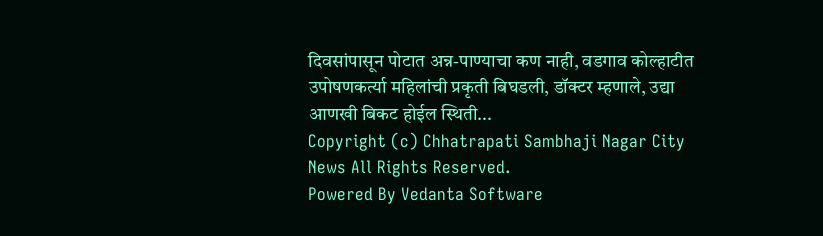दिवसांपासून पोटात अन्न-पाण्याचा कण नाही, वडगाव कोल्हाटीत उपोषणकर्त्या महिलांची प्रकृती बिघडली, डॉक्टर म्हणाले, उद्या आणखी बिकट होईल स्थिती...
Copyright (c) Chhatrapati Sambhaji Nagar City News All Rights Reserved.
Powered By Vedanta Software